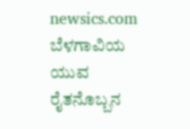newsics.com
ಬೆಳಗಾವಿಯ ಯುವ ರೈತನೊಬ್ಬನ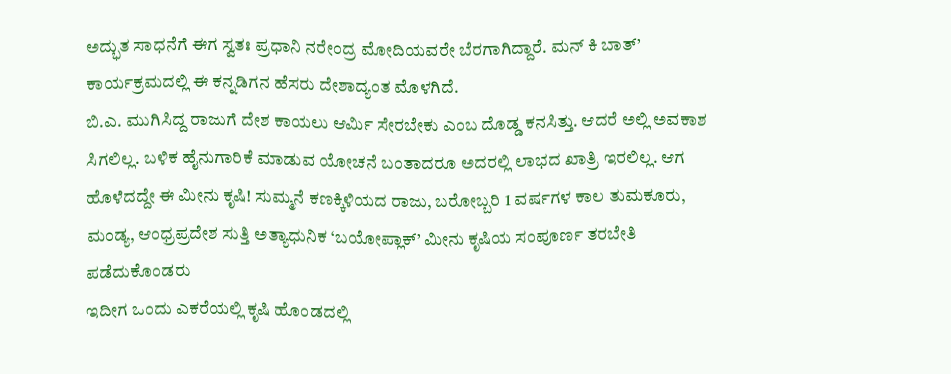ಅದ್ಭುತ ಸಾಧನೆಗೆ ಈಗ ಸ್ವತಃ ಪ್ರಧಾನಿ ನರೇಂದ್ರ ಮೋದಿಯವರೇ ಬೆರಗಾಗಿದ್ದಾರೆ. ಮನ್ ಕಿ ಬಾತ್’ ಕಾರ್ಯಕ್ರಮದಲ್ಲಿ ಈ ಕನ್ನಡಿಗನ ಹೆಸರು ದೇಶಾದ್ಯಂತ ಮೊಳಗಿದೆ.
ಬಿ.ಎ. ಮುಗಿಸಿದ್ದ ರಾಜುಗೆ ದೇಶ ಕಾಯಲು ಆರ್ಮಿ ಸೇರಬೇಕು ಎಂಬ ದೊಡ್ಡ ಕನಸಿತ್ತು. ಆದರೆ ಅಲ್ಲಿ ಅವಕಾಶ ಸಿಗಲಿಲ್ಲ. ಬಳಿಕ ಹೈನುಗಾರಿಕೆ ಮಾಡುವ ಯೋಚನೆ ಬಂತಾದರೂ ಅದರಲ್ಲಿ ಲಾಭದ ಖಾತ್ರಿ ಇರಲಿಲ್ಲ. ಆಗ ಹೊಳೆದದ್ದೇ ಈ ಮೀನು ಕೃಷಿ! ಸುಮ್ಮನೆ ಕಣಕ್ಕಿಳಿಯದ ರಾಜು, ಬರೋಬ್ಬರಿ 1 ವರ್ಷಗಳ ಕಾಲ ತುಮಕೂರು, ಮಂಡ್ಯ, ಆಂಧ್ರಪ್ರದೇಶ ಸುತ್ತಿ ಅತ್ಯಾಧುನಿಕ ‘ಬಯೋಪ್ಲಾಕ್’ ಮೀನು ಕೃಷಿಯ ಸಂಪೂರ್ಣ ತರಬೇತಿ ಪಡೆದುಕೊಂಡರು
ಇದೀಗ ಒಂದು ಎಕರೆಯಲ್ಲಿ ಕೃಷಿ ಹೊಂಡದಲ್ಲಿ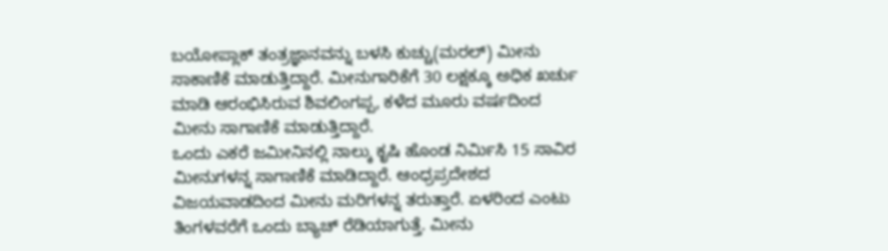ಬಯೋಪ್ಲಾಕ್ ತಂತ್ರಜ್ಞಾನವನ್ನು ಬಳಸಿ ಕುಚ್ಚು(ಮರಲ್) ಮೀನು ಸಾಕಾಣಿಕೆ ಮಾಡುತ್ತಿದ್ದಾರೆ. ಮೀನುಗಾರಿಕೆಗೆ 30 ಲಕ್ಷಕ್ಕೂ ಅಧಿಕ ಖರ್ಚು ಮಾಡಿ ಆರಂಭಿಸಿರುವ ಶಿವಲಿಂಗಪ್ಪ, ಕಳೆದ ಮೂರು ವರ್ಷದಿಂದ ಮೀನು ಸಾಗಾಣಿಕೆ ಮಾಡುತ್ತಿದ್ದಾರೆ.
ಒಂದು ಎಕರೆ ಜಮೀನಿನಲ್ಲಿ ನಾಲ್ಕು ಕೃಷಿ ಹೊಂಡ ನಿರ್ಮಿಸಿ 15 ಸಾವಿರ ಮೀನುಗಳನ್ನ ಸಾಗಾಣಿಕೆ ಮಾಡಿದ್ದಾರೆ. ಆಂಧ್ರಪ್ರದೇಶದ ವಿಜಯವಾಡದಿಂದ ಮೀನು ಮರಿಗಳನ್ನ ತರುತ್ತಾರೆ. ಏಳರಿಂದ ಎಂಟು ತಿಂಗಳವರೆಗೆ ಒಂದು ಬ್ಯಾಚ್ ರೆಡಿಯಾಗುತ್ತೆ. ಮೀನು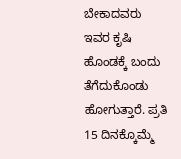ಬೇಕಾದವರು ಇವರ ಕೃಷಿ ಹೊಂಡಕ್ಕೆ ಬಂದು ತೆಗೆದುಕೊಂಡು ಹೋಗುತ್ತಾರೆ. ಪ್ರತಿ 15 ದಿನಕ್ಕೊಮ್ಮೆ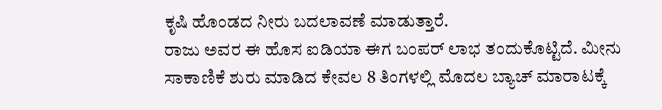ಕೃಷಿ ಹೊಂಡದ ನೀರು ಬದಲಾವಣೆ ಮಾಡುತ್ತಾರೆ.
ರಾಜು ಅವರ ಈ ಹೊಸ ಐಡಿಯಾ ಈಗ ಬಂಪರ್ ಲಾಭ ತಂದುಕೊಟ್ಟಿದೆ. ಮೀನು ಸಾಕಾಣಿಕೆ ಶುರು ಮಾಡಿದ ಕೇವಲ 8 ತಿಂಗಳಲ್ಲಿ ಮೊದಲ ಬ್ಯಾಚ್ ಮಾರಾಟಕ್ಕೆ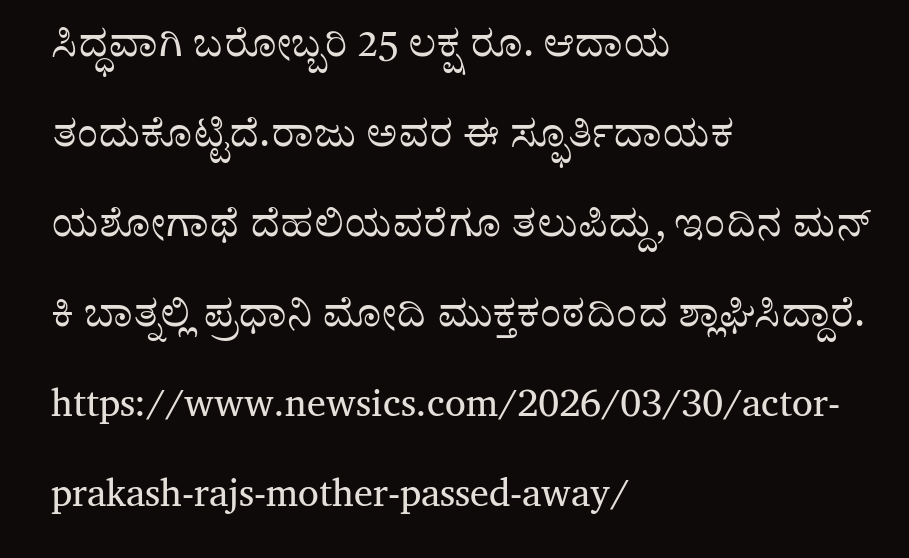ಸಿದ್ಧವಾಗಿ ಬರೋಬ್ಬರಿ 25 ಲಕ್ಷ ರೂ. ಆದಾಯ ತಂದುಕೊಟ್ಟಿದೆ.ರಾಜು ಅವರ ಈ ಸ್ಫೂರ್ತಿದಾಯಕ ಯಶೋಗಾಥೆ ದೆಹಲಿಯವರೆಗೂ ತಲುಪಿದ್ದು, ಇಂದಿನ ಮನ್ ಕಿ ಬಾತ್ನಲ್ಲಿ ಪ್ರಧಾನಿ ಮೋದಿ ಮುಕ್ತಕಂಠದಿಂದ ಶ್ಲಾಘಿಸಿದ್ದಾರೆ.
https://www.newsics.com/2026/03/30/actor-prakash-rajs-mother-passed-away/